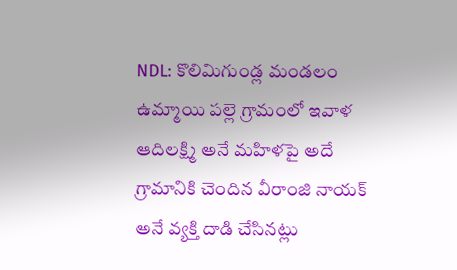NDL: కొలిమిగుండ్ల మండలం ఉమ్మాయి పల్లె గ్రామంలో ఇవాళ ఆదిలక్ష్మి అనే మహిళపై అదే గ్రామానికి చెందిన వీరాంజి నాయక్ అనే వ్యక్తి దాడి చేసినట్లు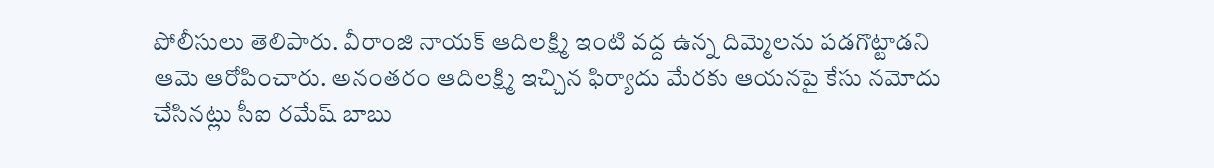పోలీసులు తెలిపారు. వీరాంజి నాయక్ ఆదిలక్ష్మి ఇంటి వద్ద ఉన్న దిమ్మెలను పడగొట్టాడని ఆమె ఆరోపించారు. అనంతరం ఆదిలక్ష్మి ఇచ్చిన ఫిర్యాదు మేరకు ఆయనపై కేసు నమోదు చేసినట్లు సీఐ రమేష్ బాబు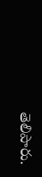తెలిపారు.